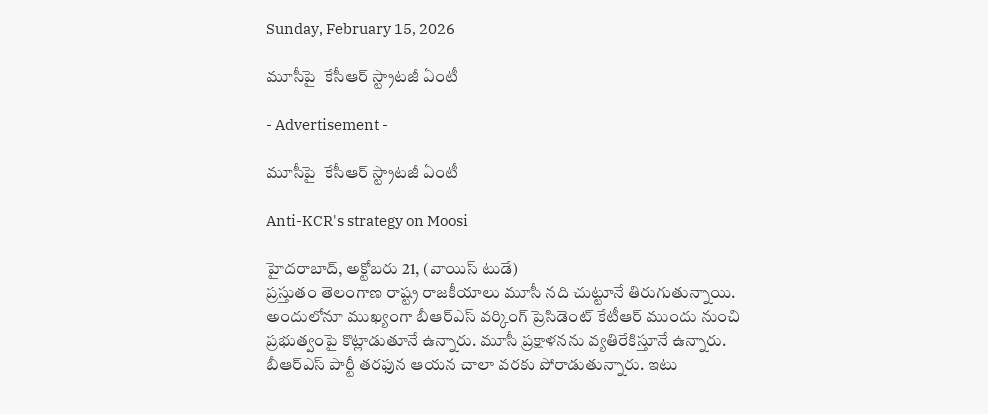Sunday, February 15, 2026

మూసీపై  కేసీఆర్ స్ట్రాటజీ ఏంటీ

- Advertisement -

మూసీపై  కేసీఆర్ స్ట్రాటజీ ఏంటీ

Anti-KCR's strategy on Moosi

హైదరాబాద్, అక్టోబరు 21, (వాయిస్ టుడే)
ప్రస్తుతం తెలంగాణ రాష్ట్ర రాజకీయాలు మూసీ నది చుట్టూనే తిరుగుతున్నాయి. అందులోనూ ముఖ్యంగా బీఆర్ఎస్ వర్కింగ్ ప్రెసిడెంట్ కేటీఆర్ ముందు నుంచి ప్రభుత్వంపై కొట్లాడుతూనే ఉన్నారు. మూసీ ప్రక్షాళనను వ్యతిరేకిస్తూనే ఉన్నారు. బీఆర్ఎస్ పార్టీ తరఫున ఆయన చాలా వరకు పోరాడుతున్నారు. ఇటు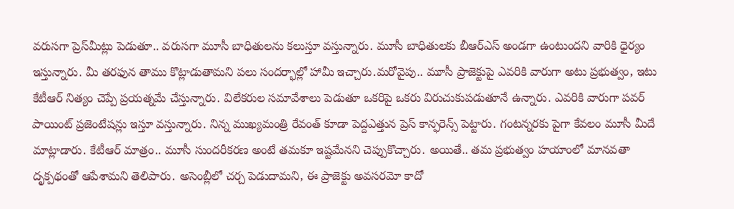వరుసగా ప్రెస్‌మీట్లు పెడుతూ.. వరుసగా మూసీ బాధితులను కలుస్తూ వస్తున్నారు. మూసీ బాధితులకు బీఆర్ఎస్ అండగా ఉంటుందని వారికి ధైర్యం ఇస్తున్నారు. మీ తరఫున తాము కొట్లాడుతామని పలు సందర్భాల్లో హామీ ఇచ్చారు.మరోవైపు.. మూసీ ప్రాజెక్టుపై ఎవరికి వారుగా అటు ప్రభుత్వం, ఇటు కేటీఆర్ నిత్యం చెప్పే ప్రయత్నమే చేస్తున్నారు. విలేకరుల సమావేశాలు పెడుతూ ఒకరిపై ఒకరు విరుచుకుపడుతూనే ఉన్నారు. ఎవరికి వారుగా పవర్ పాయింట్ ప్రజెంటేషన్లు ఇస్తూ వస్తున్నారు. నిన్న ముఖ్యమంత్రి రేవంత్ కూడా పెద్దఎత్తున ప్రెస్ కాన్ఫరెన్స్ పెట్టారు. గంటన్నరకు పైగా కేవలం మూసీ మీదే మాట్లాడారు. కేటీఆర్ మాత్రం.. మూసీ సుందరీకరణ అంటే తమకూ ఇష్టమేనని చెప్పుకొచ్చారు. అయితే.. తమ ప్రభుత్వం హయాంలో మానవతా దృక్పథంతో ఆపేశామని తెలిపారు. అసెంబ్లీలో చర్చ పెడుదామని, ఈ ప్రాజెక్టు అవసరమో కాదో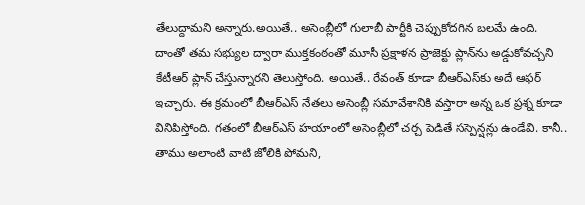తేలుద్దామని అన్నారు.అయితే.. అసెంబ్లీలో గులాబీ పార్టీకి చెప్పుకోదగిన బలమే ఉంది. దాంతో తమ సభ్యుల ద్వారా ముక్తకంఠంతో మూసీ ప్రక్షాళన ప్రాజెక్టు ప్లాన్‌ను అడ్డుకోవచ్చని కేటీఆర్ ప్లాన్ చేస్తున్నారని తెలుస్తోంది. అయితే.. రేవంత్ కూడా బీఆర్ఎస్‌కు అదే ఆఫర్ ఇచ్చారు. ఈ క్రమంలో బీఆర్ఎస్ నేతలు అసెంబ్లీ సమావేశానికి వస్తారా అన్న ఒక ప్రశ్న కూడా వినిపిస్తోంది. గతంలో బీఆర్ఎస్ హయాంలో అసెంబ్లీలో చర్చ పెడితే సస్పెన్షన్లు ఉండేవి. కానీ.. తాము అలాంటి వాటి జోలికి పోమని,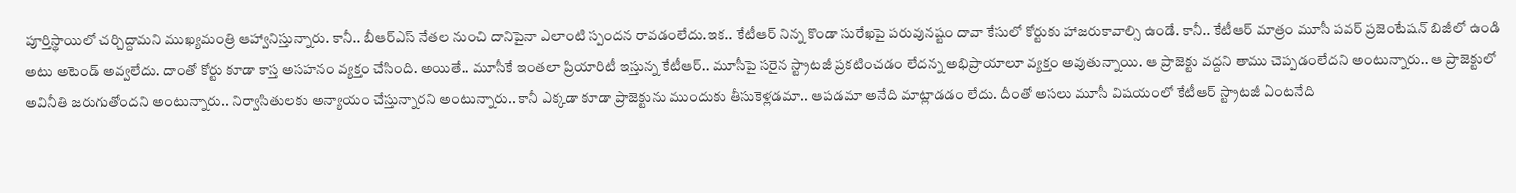పూర్తిస్థాయిలో చర్చిద్దామని ముఖ్యమంత్రి ఆహ్వానిస్తున్నారు. కానీ.. బీఆర్ఎస్ నేతల నుంచి దానిపైనా ఎలాంటి స్పందన రావడంలేదు.ఇక.. కేటీఆర్ నిన్న కొండా సురేఖపై పరువునష్టం దావా కేసులో కోర్టుకు హాజరుకావాల్సి ఉండే. కానీ.. కేటీఆర్ మాత్రం మూసీ పవర్ ప్రజెంటేషన్ బిజీలో ఉండి అటు అటెండ్ అవ్వలేదు. దాంతో కోర్టు కూడా కాస్త అసహనం వ్యక్తం చేసింది. అయితే.. మూసీకే ఇంతలా ప్రియారిటీ ఇస్తున్న కేటీఆర్.. మూసీపై సరైన స్ట్రాటజీ ప్రకటించడం లేదన్న అభిప్రాయాలూ వ్యక్తం అవుతున్నాయి. ఆ ప్రాజెక్టు వద్దని తాము చెప్పడంలేదని అంటున్నారు.. ఆ ప్రాజెక్టులో అవినీతి జరుగుతోందని అంటున్నారు.. నిర్వాసితులకు అన్యాయం చేస్తున్నారని అంటున్నారు.. కానీ ఎక్కడా కూడా ప్రాజెక్టును ముందుకు తీసుకెళ్లడమా.. ఆపడమా అనేది మాట్లాడడం లేదు. దీంతో అసలు మూసీ విషయంలో కేటీఆర్ స్ట్రాటజీ ఏంటనేది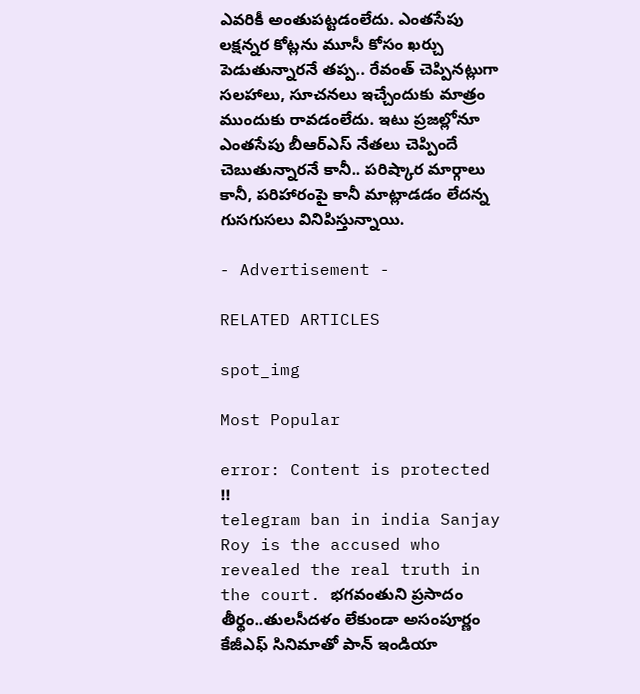ఎవరికీ అంతుపట్టడంలేదు. ఎంతసేపు లక్షన్నర కోట్లను మూసీ కోసం ఖర్చు పెడుతున్నారనే తప్ప.. రేవంత్ చెప్పినట్లుగా సలహాలు, సూచనలు ఇచ్చేందుకు మాత్రం ముందుకు రావడంలేదు. ఇటు ప్రజల్లోనూ ఎంతసేపు బీఆర్ఎస్ నేతలు చెప్పిందే చెబుతున్నారనే కానీ.. పరిష్కార మార్గాలు కానీ, పరిహారంపై కానీ మాట్లాడడం లేదన్న గుసగుసలు వినిపిస్తున్నాయి.

- Advertisement -

RELATED ARTICLES

spot_img

Most Popular

error: Content is protected !!
telegram ban in india Sanjay Roy is the accused who revealed the real truth in the court. భగవంతుని ప్రసాదం తీర్థం..తులసీదళం లేకుండా అసంపూర్ణం కేజీఎఫ్ సినిమాతో పాన్ ఇండియా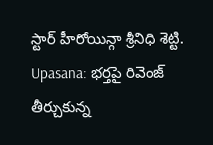స్టార్ హీరోయిన్గా శ్రీనిధి శెట్టి. Upasana: భర్తపై రివెంజ్ తీర్చుకున్న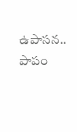ఉపాసన.. పాపం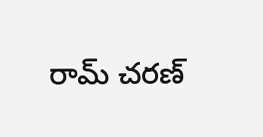రామ్ చరణ్